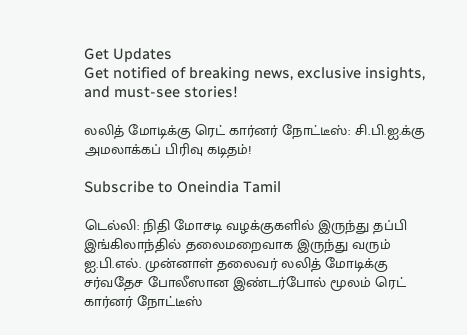Get Updates
Get notified of breaking news, exclusive insights, and must-see stories!

லலித் மோடிக்கு ரெட் கார்னர் நோட்டீஸ்: சி.பி.ஐ.க்கு அமலாக்கப் பிரிவு கடிதம்!

Subscribe to Oneindia Tamil

டெல்லி: நிதி மோசடி வழக்குகளில் இருந்து தப்பி இங்கிலாந்தில் தலைமறைவாக இருந்து வரும் ஐ.பி.எல். முன்னாள் தலைவர் லலித் மோடிக்கு சர்வதேச போலீஸான இண்டர்போல் மூலம் ரெட் கார்னர் நோட்டீஸ்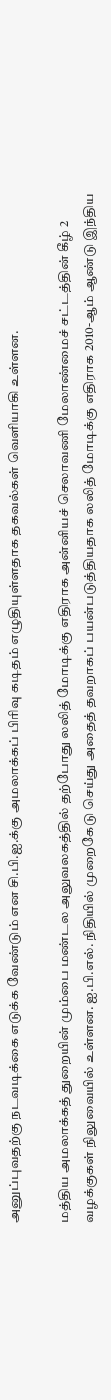அனுப்புவதற்கு நடவடிக்கை எடுக்க வேண்டும் என சி.பி.ஐ.க்கு அமலாக்கப் பிரிவு கடிதம் எழுதியுள்ளதாக தகவல்கள் வெளியாகி உள்ளன.

மத்திய அமலாக்கத் துறையின் மும்பை மண்டல அலுவலகத்தில் தற்போது லலித் மோடிக்கு எதிராக அன்னியச் செலாவணி மேலாண்மைச் சட்டத்தின் கீழ் 2 வழக்குகள் நிலுவையில் உள்ளன. ஐ.பி.எல். நிதியில் முறைகேடு செய்து அதைத் தவறாகப் பயன்படுத்தியதாக லலித் மோடிக்கு எதிராக 2010-ஆம் ஆண்டு இந்திய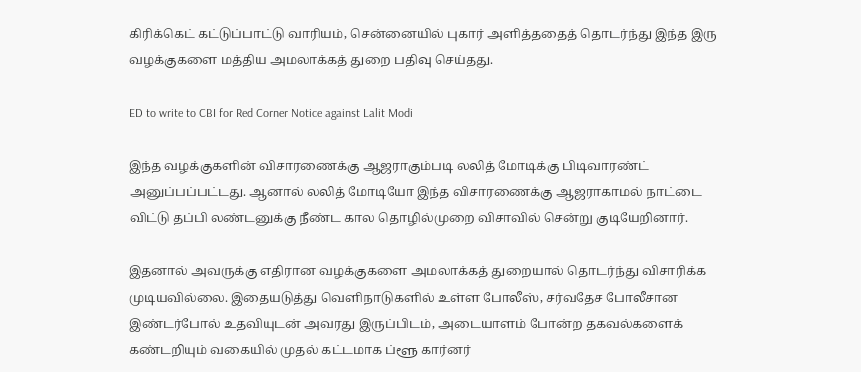கிரிக்கெட் கட்டுப்பாட்டு வாரியம், சென்னையில் புகார் அளித்ததைத் தொடர்ந்து இந்த இரு வழக்குகளை மத்திய அமலாக்கத் துறை பதிவு செய்தது.

ED to write to CBI for Red Corner Notice against Lalit Modi

இந்த வழக்குகளின் விசாரணைக்கு ஆஜராகும்படி லலித் மோடிக்கு பிடிவாரண்ட் அனுப்பப்பட்டது. ஆனால் லலித் மோடியோ இந்த விசாரணைக்கு ஆஜராகாமல் நாட்டை விட்டு தப்பி லண்டனுக்கு நீண்ட கால தொழில்முறை விசாவில் சென்று குடியேறினார்.

இதனால் அவருக்கு எதிரான வழக்குகளை அமலாக்கத் துறையால் தொடர்ந்து விசாரிக்க முடியவில்லை. இதையடுத்து வெளிநாடுகளில் உள்ள போலீஸ், சர்வதேச போலீசான இண்டர்போல் உதவியுடன் அவரது இருப்பிடம், அடையாளம் போன்ற தகவல்களைக் கண்டறியும் வகையில் முதல் கட்டமாக ப்ளூ கார்னர்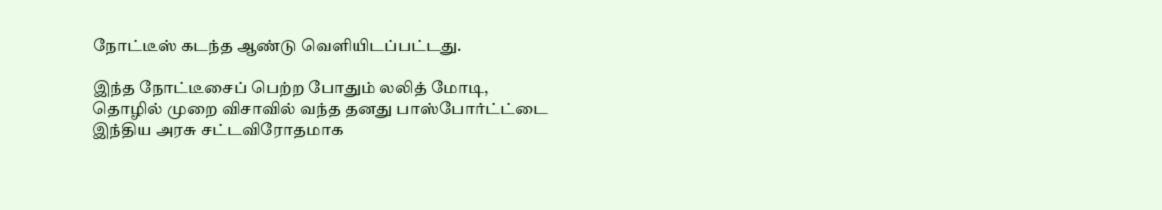நோட்டீஸ் கடந்த ஆண்டு வெளியிடப்பட்டது.

இந்த நோட்டீசைப் பெற்ற போதும் லலித் மோடி, தொழில் முறை விசாவில் வந்த தனது பாஸ்போர்ட்ட்டை இந்திய அரசு சட்டவிரோதமாக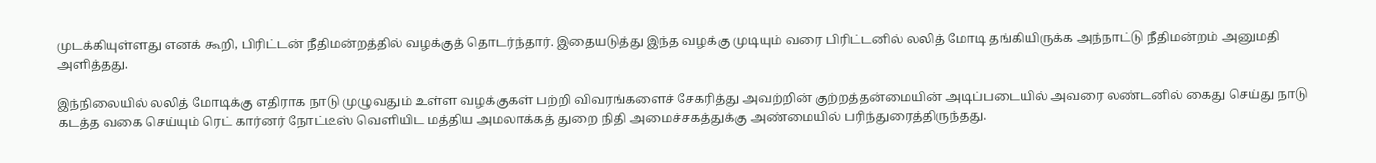முடக்கியுள்ளது எனக் கூறி, பிரிட்டன் நீதிமன்றத்தில் வழக்குத் தொடர்ந்தார். இதையடுத்து இந்த வழக்கு முடியும் வரை பிரிட்டனில் லலித் மோடி தங்கியிருக்க அந்நாட்டு நீதிமன்றம் அனுமதி அளித்தது.

இந்நிலையில் லலித் மோடிக்கு எதிராக நாடு முழுவதும் உள்ள வழக்குகள் பற்றி விவரங்களைச் சேகரித்து அவற்றின் குற்றத்தன்மையின் அடிப்படையில் அவரை லண்டனில் கைது செய்து நாடு கடத்த வகை செய்யும் ரெட் கார்னர் நோட்டீஸ் வெளியிட மத்திய அமலாக்கத் துறை நிதி அமைச்சகத்துக்கு அண்மையில் பரிந்துரைத்திருந்தது.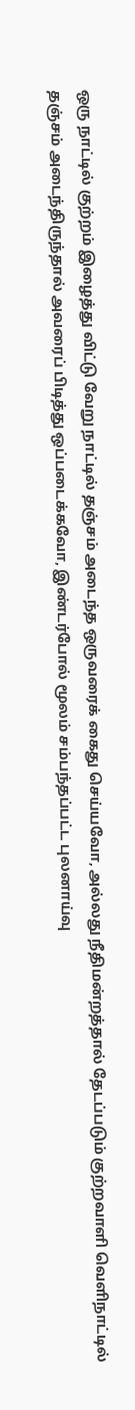ஒரு நாட்டில் குற்றம் இழைத்து விட்டு வேறு நாட்டில் தஞ்சம் அடைந்த ஒருவரைக் கைது செய்யவோ, அல்லது நீதிமன்றத்தால் தேடப்படும் குற்றவாளி வெளிநாட்டில் தஞ்சம் அடைந்திருந்தால் அவரைப் பிடித்து ஒப்படைக்கவோ, இண்டர்போல் மூலம் சம்பந்தப்பட்ட புலனாய்வு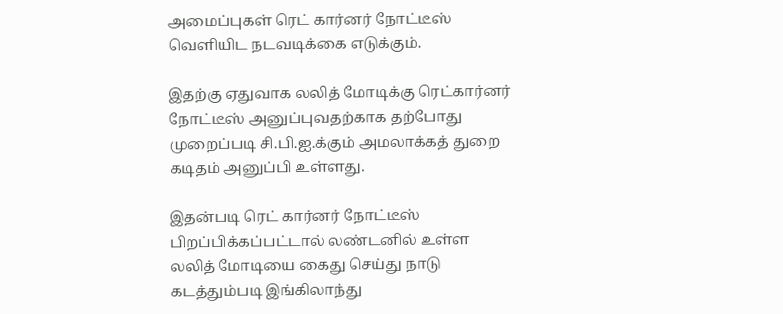அமைப்புகள் ரெட் கார்னர் நோட்டீஸ் வெளியிட நடவடிக்கை எடுக்கும்.

இதற்கு ஏதுவாக லலித் மோடிக்கு ரெட்கார்னர் நோட்டீஸ் அனுப்புவதற்காக தற்போது முறைப்படி சி.பி.ஐ.க்கும் அமலாக்கத் துறை கடிதம் அனுப்பி உள்ளது.

இதன்படி ரெட் கார்னர் நோட்டீஸ் பிறப்பிக்கப்பட்டால் லண்டனில் உள்ள லலித் மோடியை கைது செய்து நாடு கடத்தும்படி இங்கிலாந்து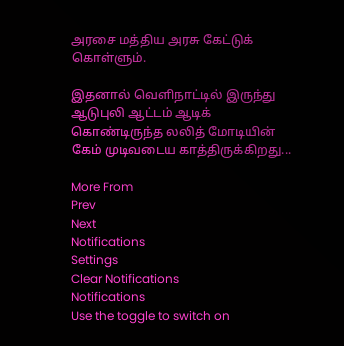அரசை மத்திய அரசு கேட்டுக் கொள்ளும்.

இதனால் வெளிநாட்டில் இருந்து ஆடுபுலி ஆட்டம் ஆடிக் கொண்டிருந்த லலித் மோடியின் கேம் முடிவடைய காத்திருக்கிறது...

More From
Prev
Next
Notifications
Settings
Clear Notifications
Notifications
Use the toggle to switch on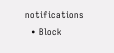notifications
  • Block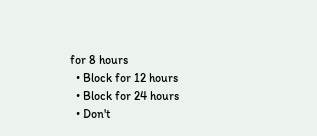for 8 hours
  • Block for 12 hours
  • Block for 24 hours
  • Don't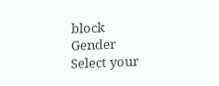block
Gender
Select your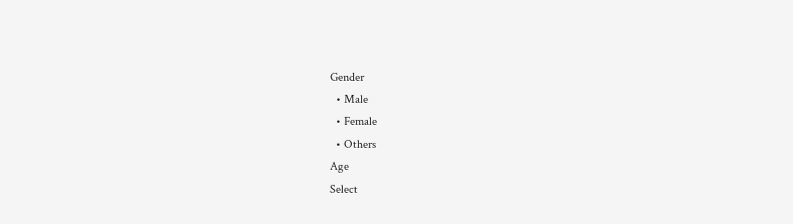Gender
  • Male
  • Female
  • Others
Age
Select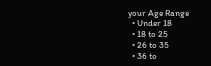your Age Range
  • Under 18
  • 18 to 25
  • 26 to 35
  • 36 to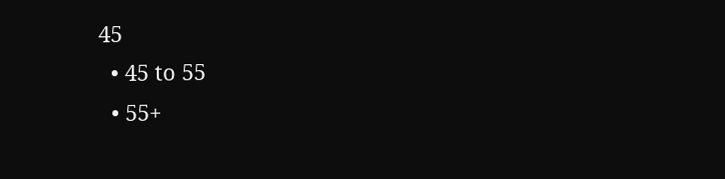45
  • 45 to 55
  • 55+